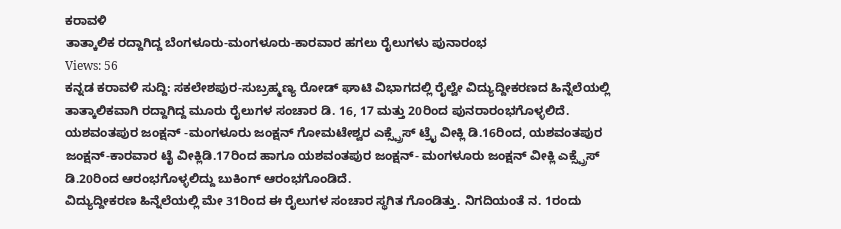ಕರಾವಳಿ
ತಾತ್ಕಾಲಿಕ ರದ್ದಾಗಿದ್ದ ಬೆಂಗಳೂರು-ಮಂಗಳೂರು-ಕಾರವಾರ ಹಗಲು ರೈಲುಗಳು ಪುನಾರಂಭ
Views: 56
ಕನ್ನಡ ಕರಾವಳಿ ಸುದ್ದಿ: ಸಕಲೇಶಪುರ-ಸುಬ್ರಹ್ಮಣ್ಯ ರೋಡ್ ಘಾಟಿ ವಿಭಾಗದಲ್ಲಿ ರೈಲ್ವೇ ವಿದ್ಯುದ್ದೀಕರಣದ ಹಿನ್ನೆಲೆಯಲ್ಲಿ ತಾತ್ಕಾಲಿಕವಾಗಿ ರದ್ದಾಗಿದ್ದ ಮೂರು ರೈಲುಗಳ ಸಂಚಾರ ಡಿ. 16, 17 ಮತ್ತು 20ರಿಂದ ಪುನರಾರಂಭಗೊಳ್ಳಲಿದೆ.
ಯಶವಂತಪುರ ಜಂಕ್ಷನ್ -ಮಂಗಳೂರು ಜಂಕ್ಷನ್ ಗೋಮಟೇಶ್ವರ ಎಕ್ಸ್ಪ್ರೆಸ್ ಟ್ರೈ ವೀಕ್ಲಿ ಡಿ.16ರಿಂದ, ಯಶವಂತಪುರ ಜಂಕ್ಷನ್-ಕಾರವಾರ ಟೈ ವೀಕ್ಲಿಡಿ.17ರಿಂದ ಹಾಗೂ ಯಶವಂತಪುರ ಜಂಕ್ಷನ್- ಮಂಗಳೂರು ಜಂಕ್ಷನ್ ವೀಕ್ಲಿ ಎಕ್ಸ್ಪ್ರೆಸ್ ಡಿ.20ರಿಂದ ಆರಂಭಗೊಳ್ಳಲಿದ್ದು ಬುಕಿಂಗ್ ಆರಂಭಗೊಂಡಿದೆ.
ವಿದ್ಯುದ್ದೀಕರಣ ಹಿನ್ನೆಲೆಯಲ್ಲಿ ಮೇ 31ರಿಂದ ಈ ರೈಲುಗಳ ಸಂಚಾರ ಸ್ಥಗಿತ ಗೊಂಡಿತ್ತು. ನಿಗದಿಯಂತೆ ನ. 1ರಂದು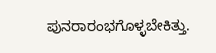ಪುನರಾರಂಭಗೊಳ್ಳಬೇಕಿತ್ತು.